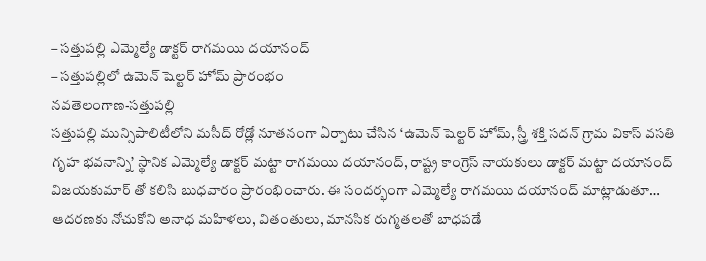– సత్తుపల్లి ఎమ్మెల్యే డాక్టర్ రాగమయి దయానంద్
– సత్తుపల్లిలో ఉమెన్ షెల్టర్ హోమ్ ప్రారంభం
నవతెలంగాణ-సత్తుపల్లి
సత్తుపల్లి మున్సిపాలిటీలోని మసీద్ రోడ్లో నూతనంగా ఏర్పాటు చేసిన ‘ఉమెన్ షెల్టర్ హోమ్, స్త్రీ శక్తి సదన్ గ్రామ వికాస్ వసతి గృహ భవనాన్ని’ స్థానిక ఎమ్మెల్యే డాక్టర్ మట్టా రాగమయి దయానంద్, రాష్ట్ర కాంగ్రెస్ నాయకులు డాక్టర్ మట్టా దయానంద్ విజయకుమార్ తో కలిసి బుధవారం ప్రారంభించారు. ఈ సందర్భంగా ఎమ్మెల్యే రాగమయి దయానంద్ మాట్లాడుతూ… ఆదరణకు నోచుకోని అనాధ మహిళలు, వితంతులు, మానసిక రుగ్మతలతో బాధపడే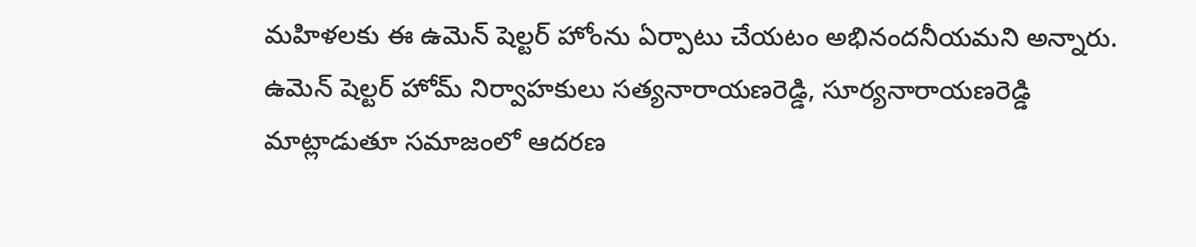మహిళలకు ఈ ఉమెన్ షెల్టర్ హోంను ఏర్పాటు చేయటం అభినందనీయమని అన్నారు. ఉమెన్ షెల్టర్ హోమ్ నిర్వాహకులు సత్యనారాయణరెడ్డి, సూర్యనారాయణరెడ్డి మాట్లాడుతూ సమాజంలో ఆదరణ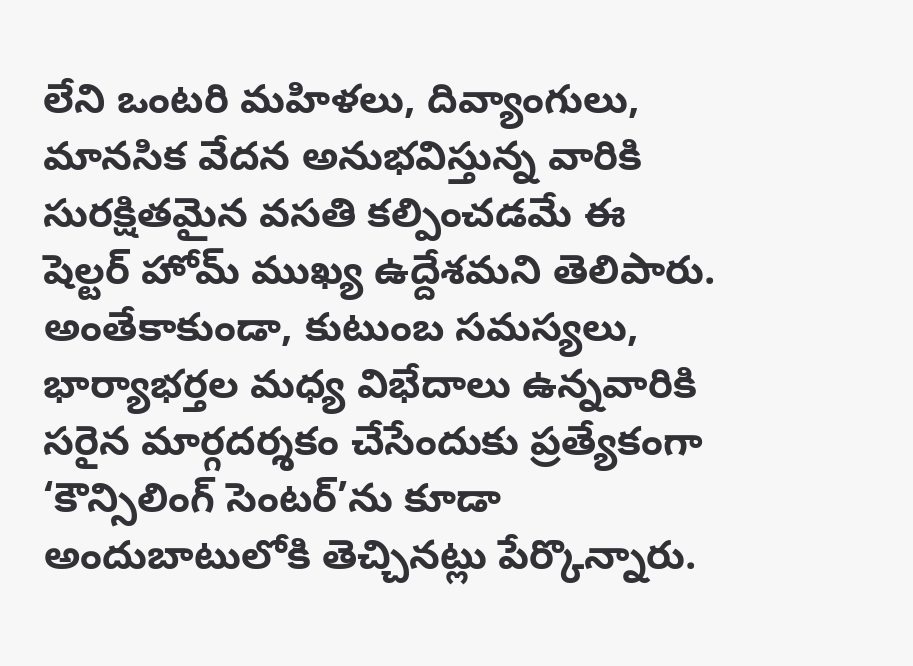లేని ఒంటరి మహిళలు, దివ్యాంగులు, మానసిక వేదన అనుభవిస్తున్న వారికి సురక్షితమైన వసతి కల్పించడమే ఈ షెల్టర్ హోమ్ ముఖ్య ఉద్దేశమని తెలిపారు. అంతేకాకుండా, కుటుంబ సమస్యలు, భార్యాభర్తల మధ్య విభేదాలు ఉన్నవారికి సరైన మార్గదర్శకం చేసేందుకు ప్రత్యేకంగా ‘కౌన్సిలింగ్ సెంటర్’ను కూడా అందుబాటులోకి తెచ్చినట్లు పేర్కొన్నారు.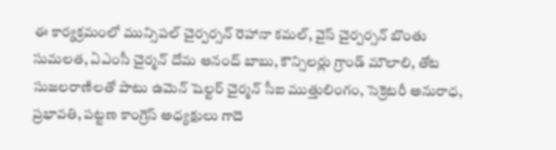ఈ కార్యక్రమంలో మున్సిపల్ చైర్పర్సన్ రెహానా కమల్, వైస్ చైర్పర్సన్ బొంతు సుమలత, ఏఎంసీ చైర్మన్ దోమ ఆనంద్ బాబు, కౌన్సిలర్లు గ్రాండ్ మౌలాలి, తోట సుజలరాణిలతో పాటు ఉమెన్ షెల్టర్ చైర్మన్ సీఐ ముత్తులింగం, సెక్రెటరీ అనురాధ, ప్రభావతి, పట్టణ కాంగ్రెస్ అధ్యక్షులు గాదె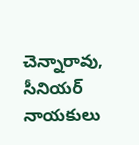చెన్నారావు, సీనియర్ నాయకులు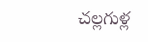చల్లగుళ్ల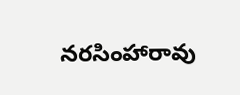నరసింహారావు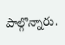పాల్గొన్నారు.